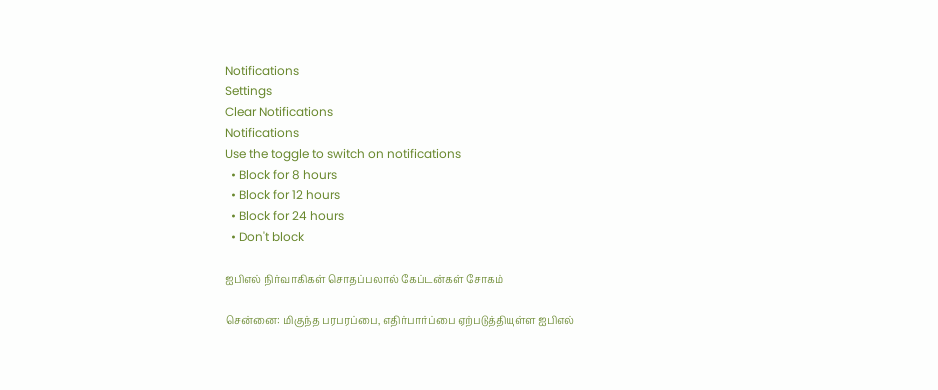Notifications
Settings
Clear Notifications
Notifications
Use the toggle to switch on notifications
  • Block for 8 hours
  • Block for 12 hours
  • Block for 24 hours
  • Don't block

ஐபிஎல் நிர்வாகிகள் சொதப்பலால் கேப்டன்கள் சோகம்

சென்னை: மிகுந்த பரபரப்பை, எதிர்பார்ப்பை ஏற்படுத்தியுள்ள ஐபிஎல்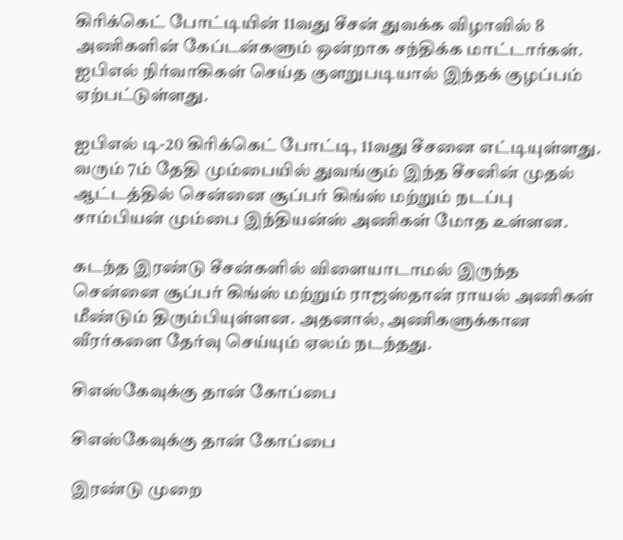கிரிக்கெட் போட்டியின் 11வது சீசன் துவக்க விழாவில் 8 அணிகளின் கேப்டன்களும் ஒன்றாக சந்திக்க மாட்டார்கள். ஐபிஎல் நிர்வாகிகள் செய்த குளறுபடியால் இந்தக் குழப்பம் ஏற்பட்டுள்ளது.

ஐபிஎல் டி-20 கிரிக்கெட் போட்டி, 11வது சீசனை எட்டியுள்ளது. வரும் 7ம் தேதி மும்பையில் துவங்கும் இந்த சீசனின் முதல் ஆட்டத்தில் சென்னை சூப்பர் கிங்ஸ் மற்றும் நடப்பு சாம்பியன் மும்பை இந்தியன்ஸ் அணிகள் மோத உள்ளன.

கடந்த இரண்டு சீசன்களில் விளையாடாமல் இருந்த சென்னை சூப்பர் கிங்ஸ் மற்றும் ராஜஸ்தான் ராயல் அணிகள் மீண்டும் திரும்பியுள்ளன. அதனால், அணிகளுக்கான வீரர்களை தேர்வு செய்யும் ஏலம் நடந்தது.

சிஎஸ்கேவுக்கு தான் கோப்பை

சிஎஸ்கேவுக்கு தான் கோப்பை

இரண்டு முறை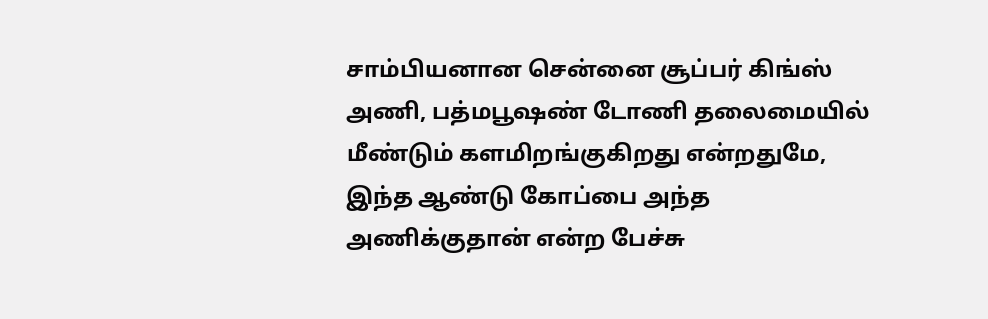சாம்பியனான சென்னை சூப்பர் கிங்ஸ் அணி, பத்மபூஷண் டோணி தலைமையில் மீண்டும் களமிறங்குகிறது என்றதுமே, இந்த ஆண்டு கோப்பை அந்த அணிக்குதான் என்ற பேச்சு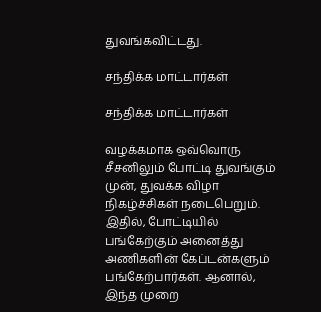துவங்கவிட்டது.

சந்திக்க மாட்டார்கள்

சந்திக்க மாட்டார்கள்

வழக்கமாக ஒவ்வொரு சீசனிலும் போட்டி துவங்கும் முன், துவக்க விழா நிகழ்ச்சிகள் நடைபெறும். இதில், போட்டியில் பங்கேற்கும் அனைத்து அணிகளின் கேப்டன்களும் பங்கேற்பார்கள். ஆனால், இந்த முறை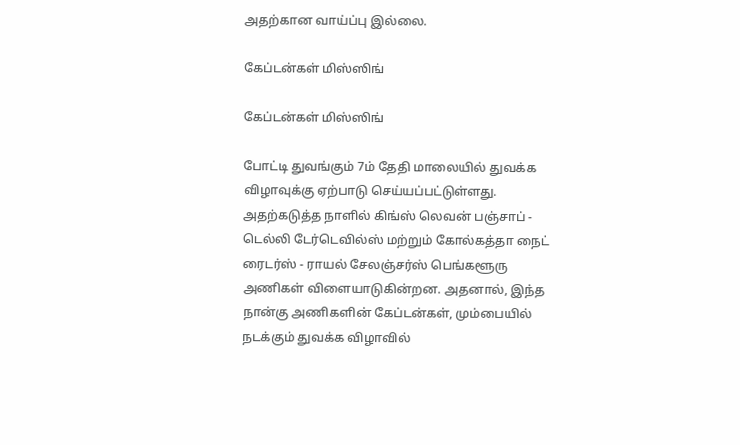அதற்கான வாய்ப்பு இல்லை.

கேப்டன்கள் மிஸ்ஸிங்

கேப்டன்கள் மிஸ்ஸிங்

போட்டி துவங்கும் 7ம் தேதி மாலையில் துவக்க விழாவுக்கு ஏற்பாடு செய்யப்பட்டுள்ளது. அதற்கடுத்த நாளில் கிங்ஸ் லெவன் பஞ்சாப் - டெல்லி டேர்டெவில்ஸ் மற்றும் கோல்கத்தா நைட் ரைடர்ஸ் - ராயல் சேலஞ்சர்ஸ் பெங்களூரு அணிகள் விளையாடுகின்றன. அதனால், இந்த நான்கு அணிகளின் கேப்டன்கள், மும்பையில் நடக்கும் துவக்க விழாவில்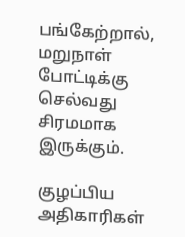பங்கேற்றால், மறுநாள் போட்டிக்கு செல்வது சிரமமாக இருக்கும்.

குழப்பிய அதிகாரிகள்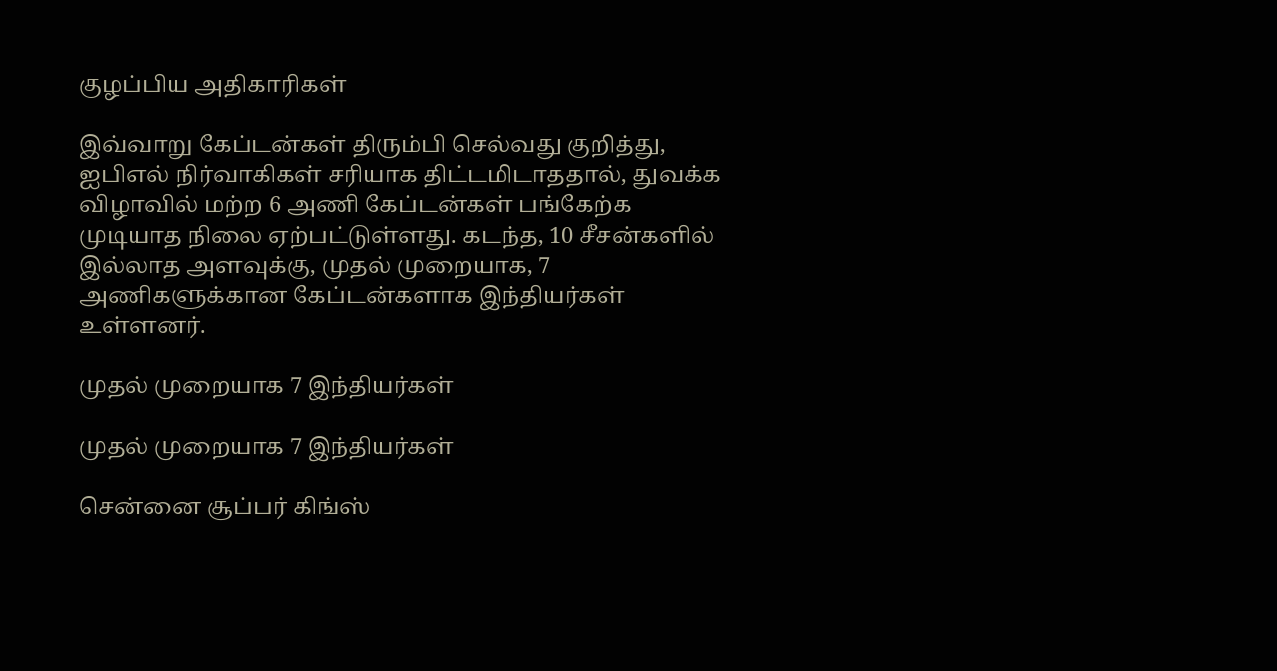குழப்பிய அதிகாரிகள்

இவ்வாறு கேப்டன்கள் திரும்பி செல்வது குறித்து, ஐபிஎல் நிர்வாகிகள் சரியாக திட்டமிடாததால், துவக்க விழாவில் மற்ற 6 அணி கேப்டன்கள் பங்கேற்க முடியாத நிலை ஏற்பட்டுள்ளது. கடந்த, 10 சீசன்களில் இல்லாத அளவுக்கு, முதல் முறையாக, 7 அணிகளுக்கான கேப்டன்களாக இந்தியர்கள் உள்ளனர்.

முதல் முறையாக 7 இந்தியர்கள்

முதல் முறையாக 7 இந்தியர்கள்

சென்னை சூப்பர் கிங்ஸ்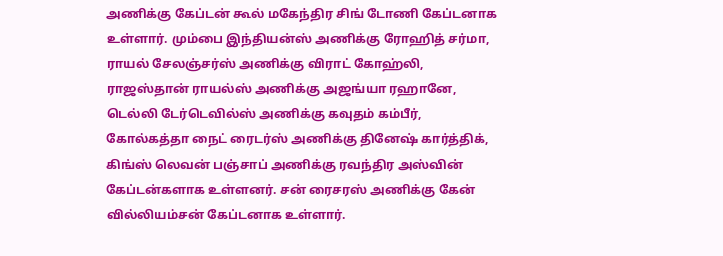அணிக்கு கேப்டன் கூல் மகேந்திர சிங் டோணி கேப்டனாக உள்ளார். மும்பை இந்தியன்ஸ் அணிக்கு ரோஹித் சர்மா, ராயல் சேலஞ்சர்ஸ் அணிக்கு விராட் கோஹ்லி, ராஜஸ்தான் ராயல்ஸ் அணிக்கு அஜங்யா ரஹானே, டெல்லி டேர்டெவில்ஸ் அணிக்கு கவுதம் கம்பீர், கோல்கத்தா நைட் ரைடர்ஸ் அணிக்கு தினேஷ் கார்த்திக், கிங்ஸ் லெவன் பஞ்சாப் அணிக்கு ரவந்திர அஸ்வின் கேப்டன்களாக உள்ளனர். சன் ரைசரஸ் அணிக்கு கேன் வில்லியம்சன் கேப்டனாக உள்ளார்.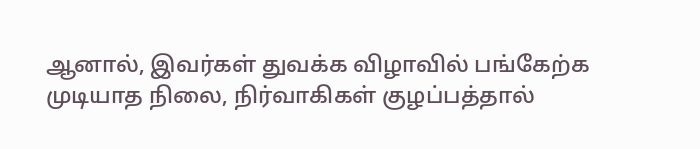ஆனால், இவர்கள் துவக்க விழாவில் பங்கேற்க முடியாத நிலை, நிர்வாகிகள் குழப்பத்தால்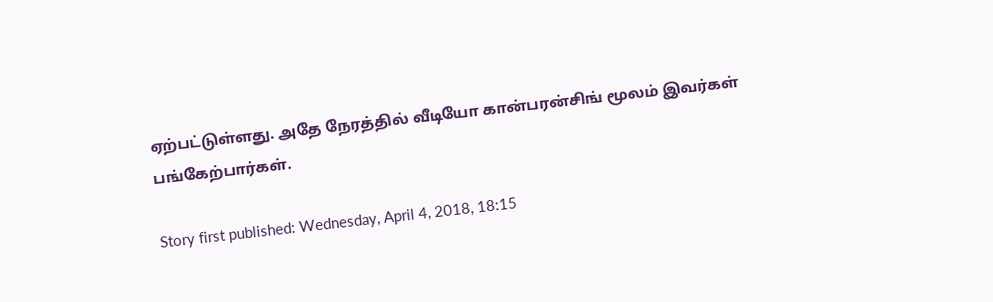ஏற்பட்டுள்ளது. அதே நேரத்தில் வீடியோ கான்பரன்சிங் மூலம் இவர்கள் பங்கேற்பார்கள்.

Story first published: Wednesday, April 4, 2018, 18:15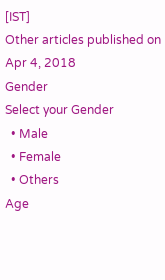[IST]
Other articles published on Apr 4, 2018
Gender
Select your Gender
  • Male
  • Female
  • Others
Age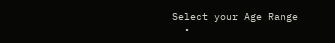Select your Age Range
  •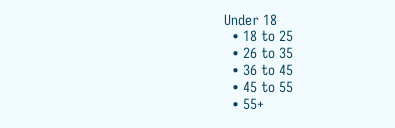Under 18
  • 18 to 25
  • 26 to 35
  • 36 to 45
  • 45 to 55
  • 55+